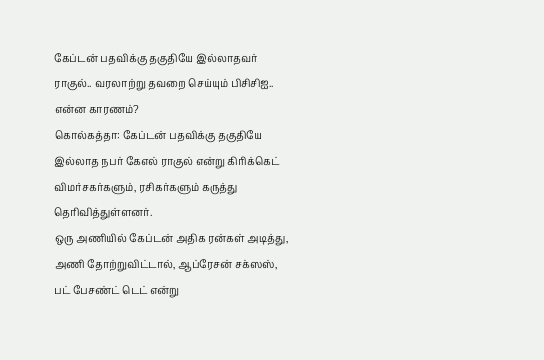கேப்டன் பதவிக்கு தகுதியே இல்லாதவர் ராகுல்.. வரலாற்று தவறை செய்யும் பிசிசிஐ.. என்ன காரணம்?
கொல்கத்தா: கேப்டன் பதவிக்கு தகுதியே இல்லாத நபர் கேஎல் ராகுல் என்று கிரிக்கெட் விமர்சகர்களும், ரசிகர்களும் கருத்து தெரிவித்துள்ளனர்.
ஒரு அணியில் கேப்டன் அதிக ரன்கள் அடித்து, அணி தோற்றுவிட்டால், ஆப்ரேசன் சக்ஸஸ், பட் பேசண்ட் டெட் என்று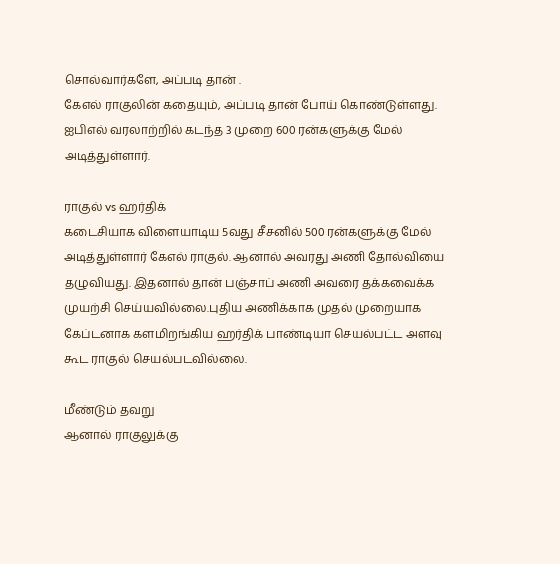சொல்வார்களே, அப்படி தான் .
கேஎல் ராகுலின் கதையும், அப்படி தான் போய் கொண்டுள்ளது. ஐபிஎல் வரலாற்றில் கடந்த 3 முறை 600 ரன்களுக்கு மேல் அடித்துள்ளார்.

ராகுல் vs ஹர்திக்
கடைசியாக விளையாடிய 5வது சீசனில் 500 ரன்களுக்கு மேல் அடித்துள்ளார் கேஎல் ராகுல். ஆனால் அவரது அணி தோல்வியை தழுவியது. இதனால் தான் பஞ்சாப் அணி அவரை தக்கவைக்க முயற்சி செய்யவில்லை.புதிய அணிக்காக முதல் முறையாக கேப்டனாக களமிறங்கிய ஹர்திக் பாண்டியா செயல்பட்ட அளவு கூட ராகுல் செயல்படவில்லை.

மீண்டும் தவறு
ஆனால் ராகுலுக்கு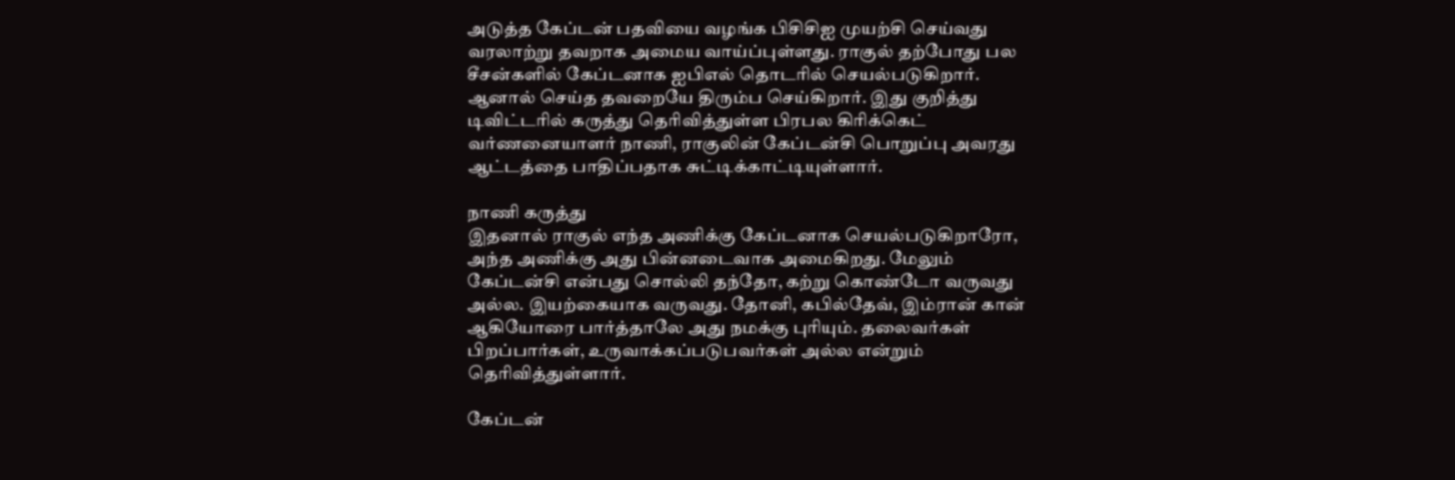அடுத்த கேப்டன் பதவியை வழங்க பிசிசிஐ முயற்சி செய்வது வரலாற்று தவறாக அமைய வாய்ப்புள்ளது. ராகுல் தற்போது பல சீசன்களில் கேப்டனாக ஐபிஎல் தொடரில் செயல்படுகிறார். ஆனால் செய்த தவறையே திரும்ப செய்கிறார். இது குறித்து டிவிட்டரில் கருத்து தெரிவித்துள்ள பிரபல கிரிக்கெட் வர்ணனையாளர் நாணி, ராகுலின் கேப்டன்சி பொறுப்பு அவரது ஆட்டத்தை பாதிப்பதாக சுட்டிக்காட்டியுள்ளார்.

நாணி கருத்து
இதனால் ராகுல் எந்த அணிக்கு கேப்டனாக செயல்படுகிறாரோ, அந்த அணிக்கு அது பின்னடைவாக அமைகிறது. மேலும் கேப்டன்சி என்பது சொல்லி தந்தோ, கற்று கொண்டோ வருவது அல்ல. இயற்கையாக வருவது. தோனி, கபில்தேவ், இம்ரான் கான் ஆகியோரை பார்த்தாலே அது நமக்கு புரியும். தலைவர்கள் பிறப்பார்கள், உருவாக்கப்படுபவர்கள் அல்ல என்றும் தெரிவித்துள்ளார்.

கேப்டன்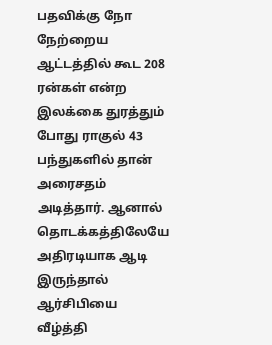பதவிக்கு நோ
நேற்றைய ஆட்டத்தில் கூட 208 ரன்கள் என்ற இலக்கை துரத்தும் போது ராகுல் 43 பந்துகளில் தான் அரைசதம் அடித்தார். ஆனால் தொடக்கத்திலேயே அதிரடியாக ஆடி இருந்தால் ஆர்சிபியை வீழ்த்தி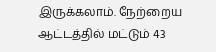இருக்கலாம். நேற்றைய ஆட்டத்தில் மட்டும் 43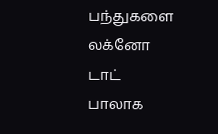பந்துகளை லக்னோ டாட் பாலாக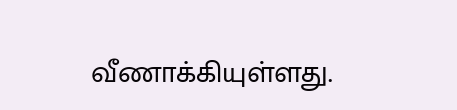வீணாக்கியுள்ளது.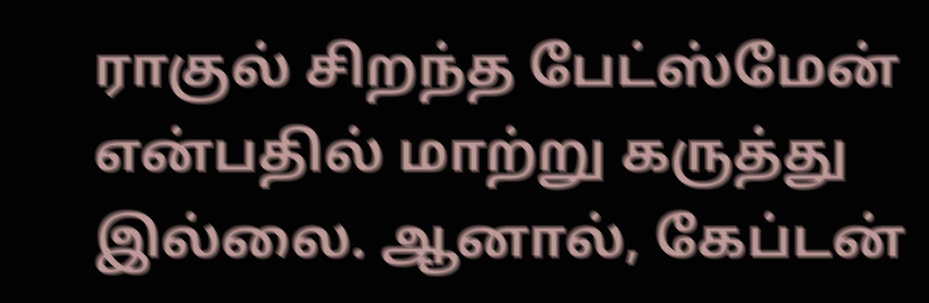ராகுல் சிறந்த பேட்ஸ்மேன் என்பதில் மாற்று கருத்து இல்லை. ஆனால், கேப்டன்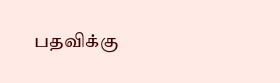பதவிக்கு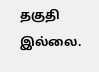தகுதி இல்லை.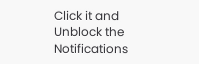Click it and Unblock the Notifications